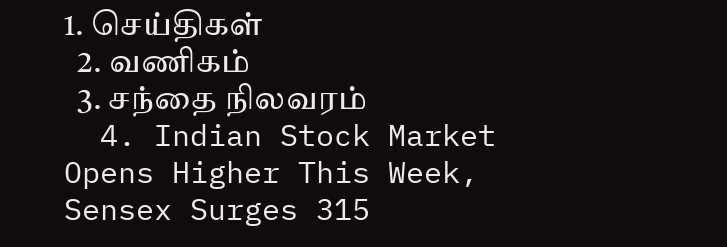1. செய்திகள்
  2. வ‌ணிக‌ம்
  3. சந்தை நிலவரம்
  4. Indian Stock Market Opens Higher This Week, Sensex Surges 315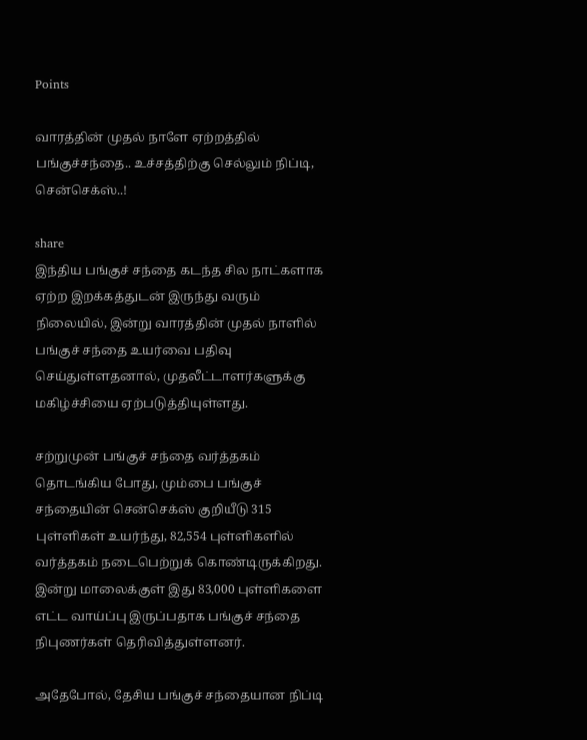Points

வாரத்தின் முதல் நாளே ஏற்றத்தில் பங்குச்சந்தை.. உச்சத்திற்கு செல்லும் நிப்டி, சென்செக்ஸ்..!

share
இந்திய பங்குச் சந்தை கடந்த சில நாட்களாக ஏற்ற இறக்கத்துடன் இருந்து வரும் நிலையில், இன்று வாரத்தின் முதல் நாளில் பங்குச் சந்தை உயர்வை பதிவு செய்துள்ளதனால், முதலீட்டாளர்களுக்கு மகிழ்ச்சியை ஏற்படுத்தியுள்ளது.

சற்றுமுன் பங்குச் சந்தை வர்த்தகம் தொடங்கிய போது, மும்பை பங்குச் சந்தையின் சென்செக்ஸ் குறியீடு 315 புள்ளிகள் உயர்ந்து, 82,554 புள்ளிகளில் வர்த்தகம் நடைபெற்றுக் கொண்டிருக்கிறது. இன்று மாலைக்குள் இது 83,000 புள்ளிகளை எட்ட வாய்ப்பு இருப்பதாக பங்குச் சந்தை நிபுணர்கள் தெரிவித்துள்ளனர்.

அதேபோல், தேசிய பங்குச் சந்தையான நிப்டி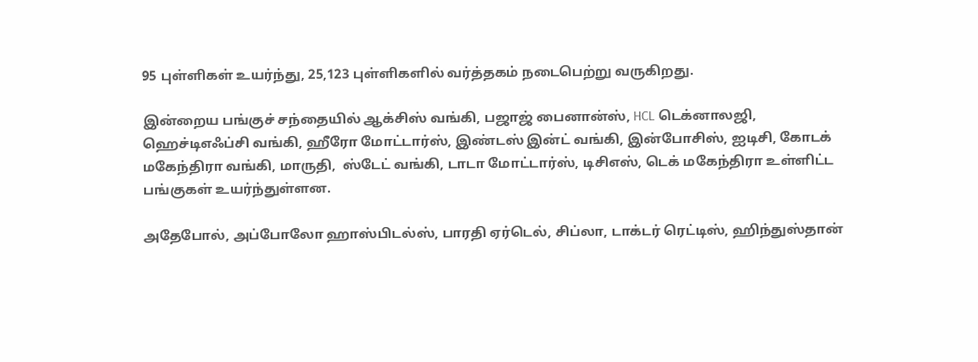95 புள்ளிகள் உயர்ந்து, 25,123 புள்ளிகளில் வர்த்தகம் நடைபெற்று வருகிறது.

இன்றைய பங்குச் சந்தையில் ஆக்சிஸ் வங்கி, பஜாஜ் பைனான்ஸ், HCL டெக்னாலஜி, ஹெச்டிஎஃப்சி வங்கி, ஹீரோ மோட்டார்ஸ், இண்டஸ் இன்ட் வங்கி, இன்போசிஸ், ஐடிசி, கோடக் மகேந்திரா வங்கி, மாருதி,  ஸ்டேட் வங்கி, டாடா மோட்டார்ஸ், டிசிஎஸ், டெக் மகேந்திரா உள்ளிட்ட பங்குகள் உயர்ந்துள்ளன.

அதேபோல், அப்போலோ ஹாஸ்பிடல்ஸ், பாரதி ஏர்டெல், சிப்லா, டாக்டர் ரெட்டிஸ், ஹிந்துஸ்தான்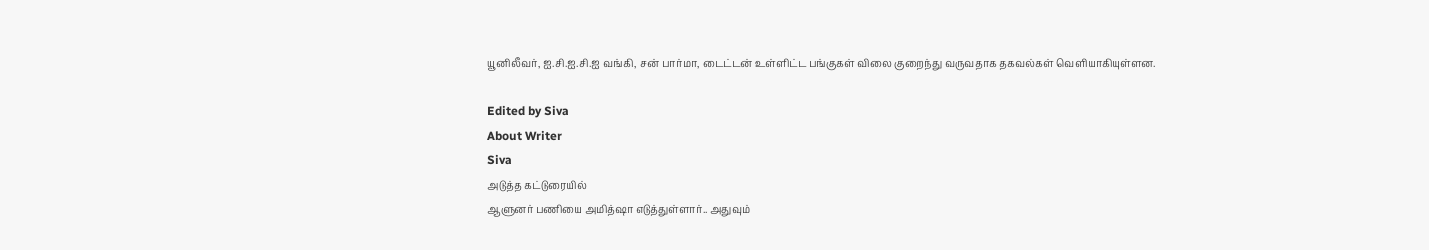யூனிலீவர், ஐ.சி.ஐ.சி.ஐ வங்கி, சன் பார்மா, டைட்டன் உள்ளிட்ட பங்குகள் விலை குறைந்து வருவதாக தகவல்கள் வெளியாகியுள்ளன.

Edited by Siva
About Writer
Siva
அடுத்த கட்டுரையில்
ஆளுனர் பணியை அமித்ஷா எடுத்துள்ளார்.. அதுவும்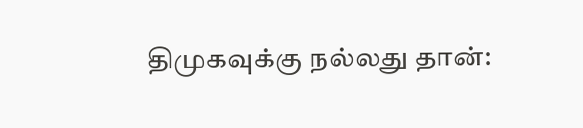திமுகவுக்கு நல்லது தான்: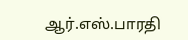ஆர்.எஸ்.பாரதி